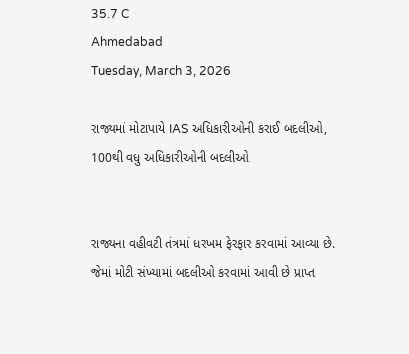35.7 C
Ahmedabad
Tuesday, March 3, 2026

રાજ્યમાં મોટાપાયે IAS અધિકારીઓની કરાઈ બદલીઓ, 100થી વધુ અધિકારીઓની બદલીઓ


રાજ્યના વહીવટી તંત્રમાં ધરખમ ફેરફાર કરવામાં આવ્યા છે. જેમાં મોટી સંખ્યામાં બદલીઓ કરવામાં આવી છે પ્રાપ્ત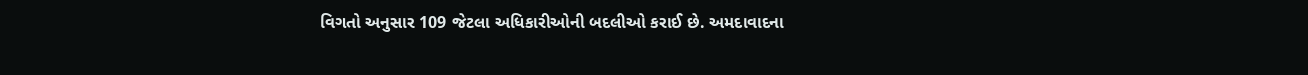વિગતો અનુસાર 109 જેટલા અધિકારીઓની બદલીઓ કરાઈ છે. અમદાવાદના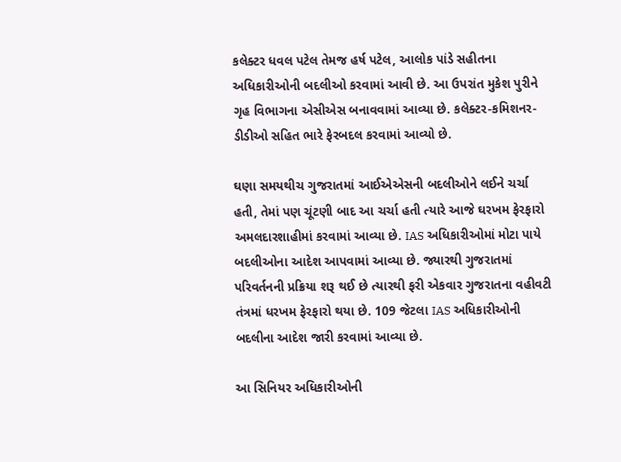કલેક્ટર ધવલ પટેલ તેમજ હર્ષ પટેલ, આલોક પાંડે સહીતના અધિકારીઓની બદલીઓ કરવામાં આવી છે. આ ઉપરાંત મુકેશ પુરીને ગૃહ વિભાગના એસીએસ બનાવવામાં આવ્યા છે. કલેક્ટર-કમિશનર-ડીડીઓ સહિત ભારે ફેરબદલ કરવામાં આવ્યો છે.

ઘણા સમયથીચ ગુજરાતમાં આઈએએસની બદલીઓને લઈને ચર્ચા હતી, તેમાં પણ ચૂંટણી બાદ આ ચર્ચા હતી ત્યારે આજે ઘરખમ ફેરફારો અમલદારશાહીમાં કરવામાં આવ્યા છે. IAS અધિકારીઓમાં મોટા પાયે બદલીઓના આદેશ આપવામાં આવ્યા છે. જ્યારથી ગુજરાતમાં પરિવર્તનની પ્રક્રિયા શરૂ થઈ છે ત્યારથી ફરી એકવાર ગુજરાતના વહીવટી તંત્રમાં ધરખમ ફેરફારો થયા છે. 109 જેટલા IAS અધિકારીઓની બદલીના આદેશ જારી કરવામાં આવ્યા છે.

આ સિનિયર અધિકારીઓની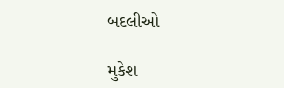બદલીઓ

મુકેશ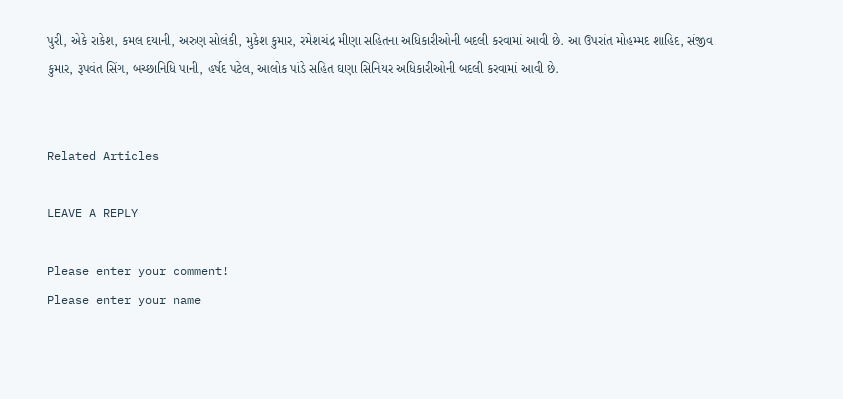પુરી, એકે રાકેશ, કમલ દયાની, અરુણ સોલંકી, મુકેશ કુમાર, રમેશચંદ્ર મીણા સહિતના અધિકારીઓની બદલી કરવામાં આવી છે. આ ઉપરાંત મોહમ્મદ શાહિદ, સંજીવ કુમાર, રૂપવંત સિંગ, બચ્છાનિધિ પાની, હર્ષદ પટેલ, આલોક પાંડે સહિત ઘણા સિનિયર અધિકારીઓની બદલી કરવામાં આવી છે.


Related Articles

LEAVE A REPLY

Please enter your comment!
Please enter your name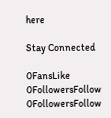here

Stay Connected

0FansLike
0FollowersFollow
0FollowersFollow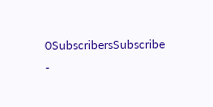0SubscribersSubscribe
-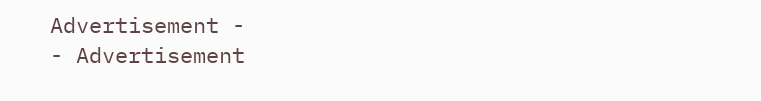Advertisement -
- Advertisement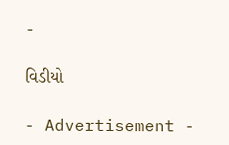-

વિડીયો

- Advertisement -